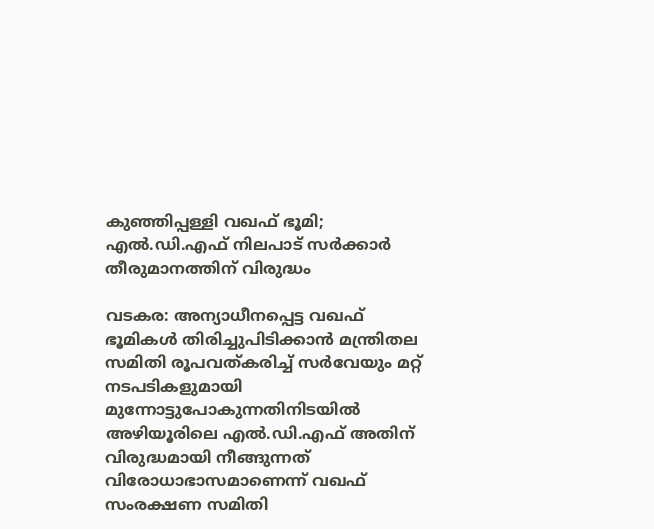കുഞ്ഞിപ്പള്ളി വഖഫ് ഭൂമി; എൽ.ഡി.എഫ് നിലപാട് സർക്കാർ തീരുമാനത്തിന് വിരുദ്ധം

വടകര: അന്യാധീനപ്പെട്ട വഖഫ് ഭൂമികൾ തിരിച്ചുപിടിക്കാൻ മന്ത്രിതല സമിതി രൂപവത്കരിച്ച് സർവേയും മറ്റ് നടപടികളുമായി മുന്നോട്ടുപോകുന്നതിനിടയിൽ അഴിയൂരിലെ എൽ.ഡി.എഫ് അതിന് വിരുദ്ധമായി നീങ്ങുന്നത് വിരോധാഭാസമാണെന്ന് വഖഫ് സംരക്ഷണ സമിതി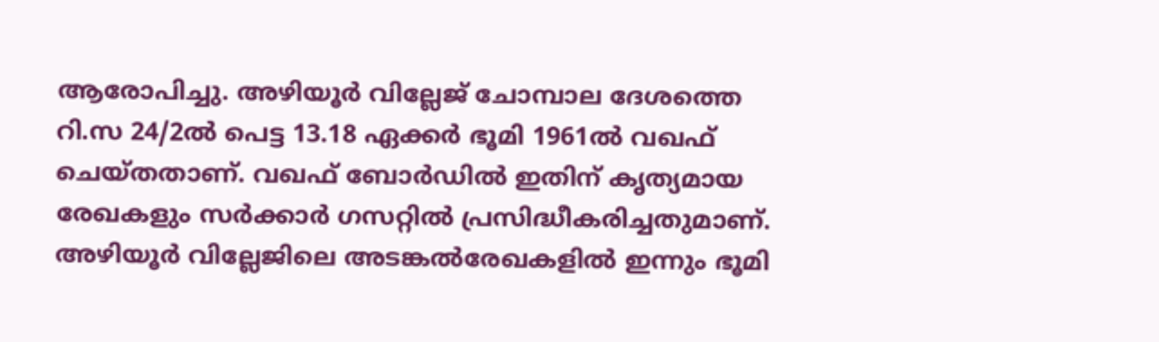ആരോപിച്ചു. അഴിയൂർ വില്ലേജ് ചോമ്പാല ദേശത്തെ റി.സ 24/2ൽ പെട്ട 13.18 ഏക്കർ ഭൂമി 1961ൽ വഖഫ് ചെയ്തതാണ്. വഖഫ് ബോർഡിൽ ഇതിന് കൃത്യമായ രേഖകളും സർക്കാർ ഗസറ്റിൽ പ്രസിദ്ധീകരിച്ചതുമാണ്. അഴിയൂർ വില്ലേജിലെ അടങ്കൽരേഖകളിൽ ഇന്നും ഭൂമി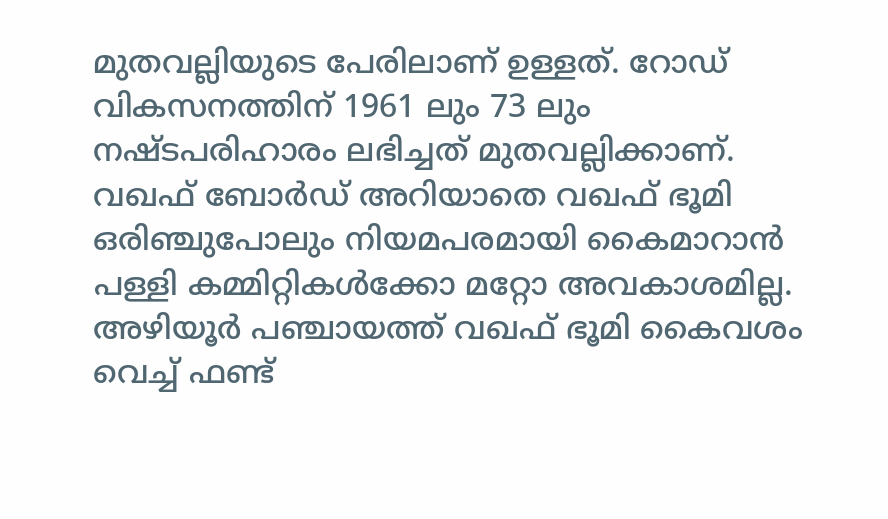മുതവല്ലിയുടെ പേരിലാണ് ഉള്ളത്. റോഡ് വികസനത്തിന് 1961 ലും 73 ലും നഷ്ടപരിഹാരം ലഭിച്ചത് മുതവല്ലിക്കാണ്. വഖഫ് ബോർഡ് അറിയാതെ വഖഫ് ഭൂമി ഒരിഞ്ചുപോലും നിയമപരമായി കൈമാറാൻ പള്ളി കമ്മിറ്റികൾക്കോ മറ്റോ അവകാശമില്ല. അഴിയൂർ പഞ്ചായത്ത് വഖഫ് ഭൂമി കൈവശം വെച്ച് ഫണ്ട്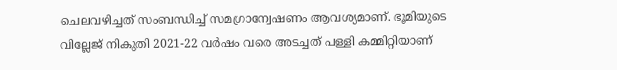ചെലവഴിച്ചത് സംബന്ധിച്ച് സമഗ്രാന്വേഷണം ആവശ്യമാണ്. ഭൂമിയുടെ വില്ലേജ് നികുതി 2021-22 വർഷം വരെ അടച്ചത് പള്ളി കമ്മിറ്റിയാണ്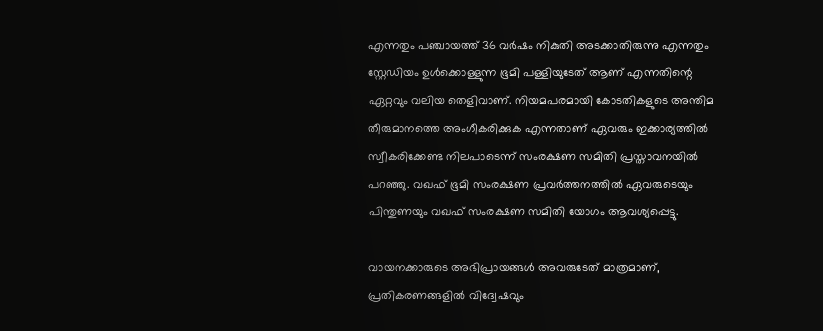എന്നതും പഞ്ചായത്ത് 36 വർഷം നികുതി അടക്കാതിരുന്നു എന്നതും സ്റ്റേഡിയം ഉൾക്കൊള്ളുന്ന ഭൂമി പള്ളിയുടേത് ആണ് എന്നതിന്റെ ഏറ്റവും വലിയ തെളിവാണ്. നിയമപരമായി കോടതികളുടെ അന്തിമ തീരുമാനത്തെ അംഗീകരിക്കുക എന്നതാണ് ഏവരും ഇക്കാര്യത്തിൽ സ്വീകരിക്കേണ്ട നിലപാടെന്ന് സംരക്ഷണ സമിതി പ്രസ്താവനയിൽ പറഞ്ഞു. വഖഫ് ഭൂമി സംരക്ഷണ പ്രവർത്തനത്തിൽ ഏവരുടെയും പിന്തുണയും വഖഫ് സംരക്ഷണ സമിതി യോഗം ആവശ്യപ്പെട്ടു.

വായനക്കാരുടെ അഭിപ്രായങ്ങള്‍ അവരുടേത് മാത്രമാണ്, പ്രതികരണങ്ങളിൽ വിദ്വേഷവും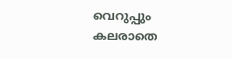വെറുപ്പും കലരാതെ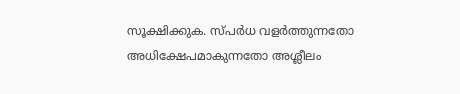സൂക്ഷിക്കുക. സ്പർധ വളർത്തുന്നതോ അധിക്ഷേപമാകുന്നതോ അശ്ലീലം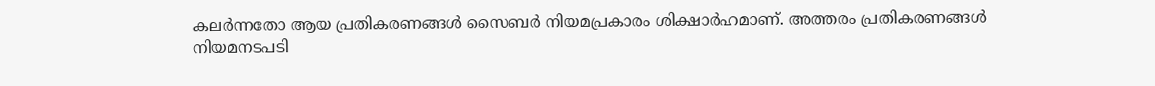കലർന്നതോ ആയ പ്രതികരണങ്ങൾ സൈബർ നിയമപ്രകാരം ശിക്ഷാർഹമാണ്. അത്തരം പ്രതികരണങ്ങൾ നിയമനടപടി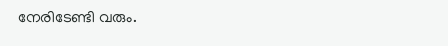നേരിടേണ്ടി വരും.